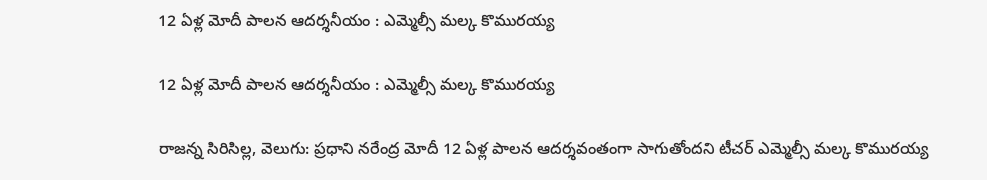12 ఏళ్ల మోదీ పాలన ఆదర్శనీయం : ఎమ్మెల్సీ మల్క కొమురయ్య

12 ఏళ్ల మోదీ పాలన ఆదర్శనీయం : ఎమ్మెల్సీ మల్క కొమురయ్య

రాజన్న సిరిసిల్ల, వెలుగు: ప్రధాని నరేంద్ర మోదీ 12 ఏళ్ల పాలన ఆదర్శవంతంగా సాగుతోందని టీచర్‌‌‌‌‌‌‌‌‌‌‌‌‌‌‌‌ ఎమ్మెల్సీ మల్క కొమురయ్య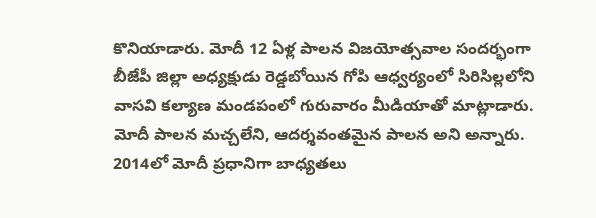కొనియాడారు. మోదీ 12 ఏళ్ల పాలన విజయోత్సవాల సందర్భంగా బీజేపీ జిల్లా అధ్యక్షుడు రెడ్డబోయిన గోపి ఆధ్వర్యంలో సిరిసిల్లలోని వాసవి కల్యాణ మండపంలో గురువారం మీడియాతో మాట్లాడారు. మోదీ పాలన మచ్చలేని, ఆదర్శవంతమైన పాలన అని అన్నారు. 2014లో మోదీ ప్రధానిగా బాధ్యతలు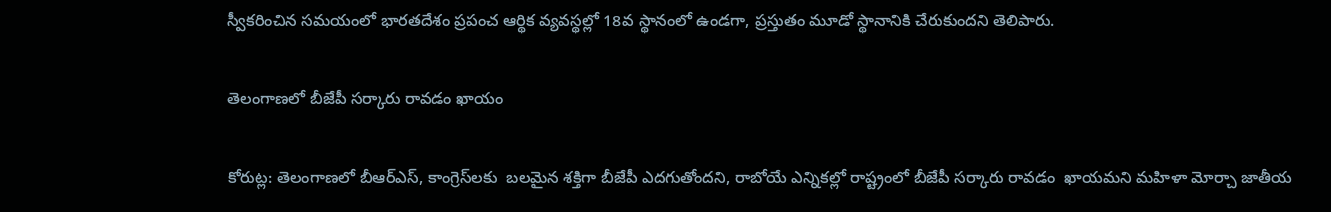స్వీకరించిన సమయంలో భారతదేశం ప్రపంచ ఆర్థిక వ్యవస్థల్లో 18వ స్థానంలో ఉండగా, ప్రస్తుతం మూడో స్థానానికి చేరుకుందని తెలిపారు.

తెలంగాణలో బీజేపీ సర్కారు రావడం ఖాయం

కోరుట్ల: తెలంగాణలో బీఆర్ఎస్, కాంగ్రెస్‌‌‌‌‌‌‌‌లకు  బలమైన శక్తిగా బీజేపీ ఎదగుతోందని, రాబోయే ఎన్నికల్లో రాష్ట్రంలో బీజేపీ సర్కారు రావడం  ఖాయమని మహిళా మోర్చా జాతీయ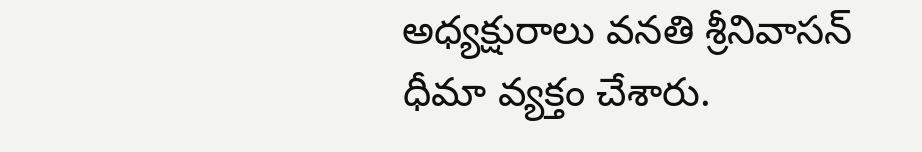అధ్యక్షురాలు వనతి శ్రీనివాసన్ ధీమా వ్యక్తం చేశారు.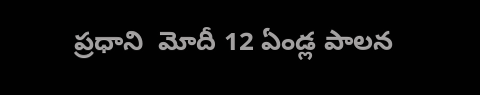ప్రధాని  మోదీ 12 ఏండ్ల పాలన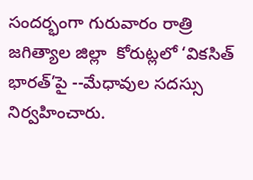సందర్భంగా గురువారం రాత్రి జగిత్యాల జిల్లా  కోరుట్లలో ‘వికసిత్ భారత్’పై --మేధావుల సదస్సు నిర్వహించారు.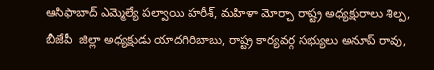ఆసిఫాబాద్ ఎమ్మెల్యే పల్వాయి హరీశ్‌‌‌‌‌‌‌‌, మహిళా మోర్చా రాష్ట్ర అధ్యక్షురాలు శిల్ప, బీజేపీ  జిల్లా అధ్యక్షుడు యాదగిరిబాబు, రాష్ట్ర కార్యవర్గ సభ్యులు అనూప్ రావు,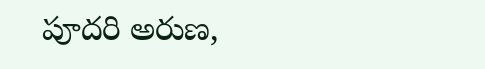పూదరి అరుణ,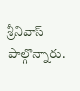శ్రీనివాస్ పాల్గొన్నారు.